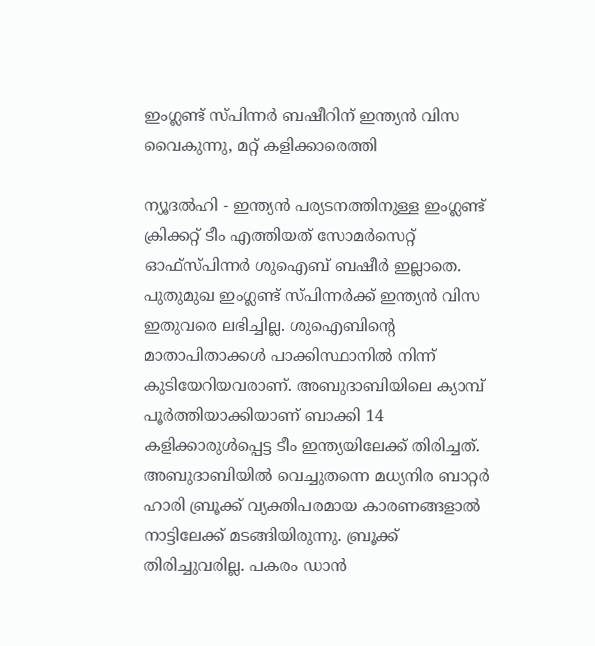ഇംഗ്ലണ്ട് സ്പിന്നര്‍ ബഷീറിന് ഇന്ത്യന്‍ വിസ വൈകുന്നു, മറ്റ് കളിക്കാരെത്തി

ന്യൂദല്‍ഹി - ഇന്ത്യന്‍ പര്യടനത്തിനുള്ള ഇംഗ്ലണ്ട്  ക്രിക്കറ്റ് ടീം എത്തിയത് സോമര്‍സെറ്റ് ഓഫ്‌സ്പിന്നര്‍ ശുഐബ് ബഷീര്‍ ഇല്ലാതെ. പുതുമുഖ ഇംഗ്ലണ്ട് സ്പിന്നര്‍ക്ക് ഇന്ത്യന്‍ വിസ ഇതുവരെ ലഭിച്ചില്ല. ശുഐബിന്റെ മാതാപിതാക്കള്‍ പാക്കിസ്ഥാനില്‍ നിന്ന് കുടിയേറിയവരാണ്. അബുദാബിയിലെ ക്യാമ്പ് പൂര്‍ത്തിയാക്കിയാണ് ബാക്കി 14 കളിക്കാരുള്‍പ്പെട്ട ടീം ഇന്ത്യയിലേക്ക് തിരിച്ചത്. അബുദാബിയില്‍ വെച്ചുതന്നെ മധ്യനിര ബാറ്റര്‍ ഹാരി ബ്രൂക്ക് വ്യക്തിപരമായ കാരണങ്ങളാല്‍ നാട്ടിലേക്ക് മടങ്ങിയിരുന്നു. ബ്രൂക്ക് തിരിച്ചുവരില്ല. പകരം ഡാന്‍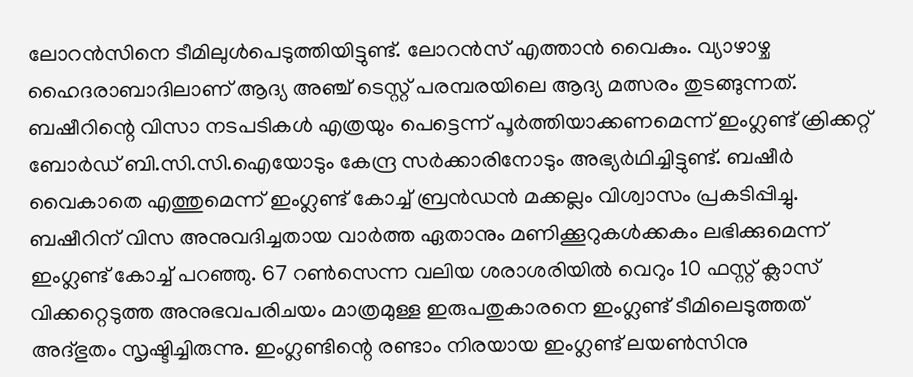ലോറന്‍സിനെ ടീമിലുള്‍പെടുത്തിയിട്ടുണ്ട്. ലോറന്‍സ് എത്താന്‍ വൈകും. വ്യാഴാഴ്ച ഹൈദരാബാദിലാണ് ആദ്യ അഞ്ച് ടെസ്റ്റ് പരമ്പരയിലെ ആദ്യ മത്സരം തുടങ്ങുന്നത്.
ബഷീറിന്റെ വിസാ നടപടികള്‍ എത്രയും പെട്ടെന്ന് പൂര്‍ത്തിയാക്കണമെന്ന് ഇംഗ്ലണ്ട് ക്രിക്കറ്റ് ബോര്‍ഡ് ബി.സി.സി.ഐയോടും കേന്ദ്ര സര്‍ക്കാരിനോടും അഭ്യര്‍ഥിച്ചിട്ടുണ്ട്. ബഷീര്‍ വൈകാതെ എത്തുമെന്ന് ഇംഗ്ലണ്ട് കോച്ച് ബ്രന്‍ഡന്‍ മക്കല്ലം വിശ്വാസം പ്രകടിപ്പിച്ചു.
ബഷീറിന് വിസ അനുവദിച്ചതായ വാര്‍ത്ത ഏതാനും മണിക്കൂറുകള്‍ക്കകം ലഭിക്കുമെന്ന് ഇംഗ്ലണ്ട് കോച്ച് പറഞ്ഞു. 67 റണ്‍സെന്ന വലിയ ശരാശരിയില്‍ വെറും 10 ഫസ്റ്റ് ക്ലാസ് വിക്കറ്റെടുത്ത അനുഭവപരിചയം മാത്രമുള്ള ഇരുപതുകാരനെ ഇംഗ്ലണ്ട് ടീമിലെടുത്തത് അദ്ഭുതം സൃഷ്ടിച്ചിരുന്നു. ഇംഗ്ലണ്ടിന്റെ രണ്ടാം നിരയായ ഇംഗ്ലണ്ട് ലയണ്‍സിനു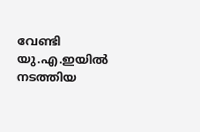വേണ്ടി യു.എ.ഇയില്‍ നടത്തിയ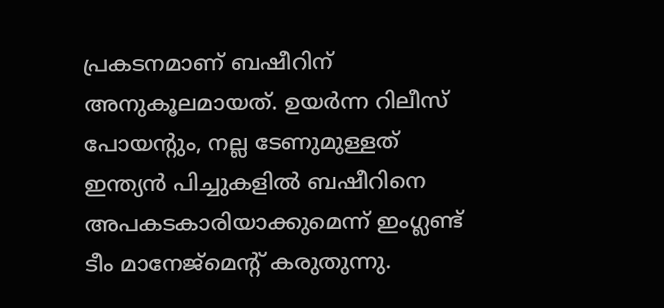പ്രകടനമാണ് ബഷീറിന് അനുകൂലമായത്. ഉയര്‍ന്ന റിലീസ് പോയന്റും, നല്ല ടേണുമുള്ളത് ഇന്ത്യന്‍ പിച്ചുകളില്‍ ബഷീറിനെ അപകടകാരിയാക്കുമെന്ന് ഇംഗ്ലണ്ട് ടീം മാനേജ്‌മെന്റ് കരുതുന്നു.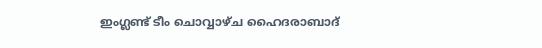ഇംഗ്ലണ്ട് ടീം ചൊവ്വാഴ്ച ഹൈദരാബാദ്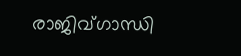രാജിവ്ഗാന്ധി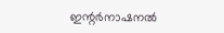ഇന്റര്‍നാഷനല്‍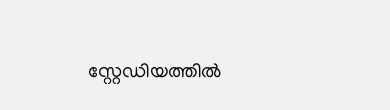സ്റ്റേഡിയത്തില്‍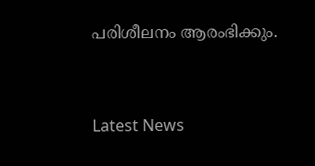പരിശീലനം ആരംഭിക്കും.


Latest News